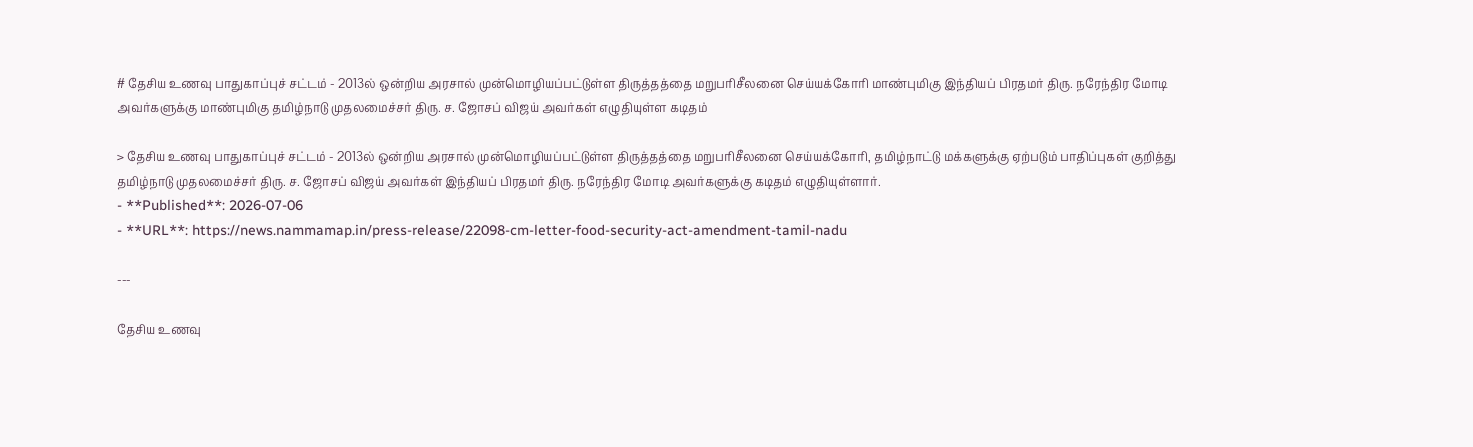# தேசிய உணவு பாதுகாப்புச் சட்டம் - 2013ல் ஒன்றிய அரசால் முன்மொழியப்பட்டுள்ள திருத்தத்தை மறுபரிசீலனை செய்யக்கோரி மாண்புமிகு இந்தியப் பிரதமர் திரு. நரேந்திர மோடி அவர்களுக்கு மாண்புமிகு தமிழ்நாடு முதலமைச்சர் திரு. ச. ஜோசப் விஜய் அவர்கள் எழுதியுள்ள கடிதம்

> தேசிய உணவு பாதுகாப்புச் சட்டம் - 2013ல் ஒன்றிய அரசால் முன்மொழியப்பட்டுள்ள திருத்தத்தை மறுபரிசீலனை செய்யக்கோரி, தமிழ்நாட்டு மக்களுக்கு ஏற்படும் பாதிப்புகள் குறித்து தமிழ்நாடு முதலமைச்சர் திரு. ச. ஜோசப் விஜய் அவர்கள் இந்தியப் பிரதமர் திரு. நரேந்திர மோடி அவர்களுக்கு கடிதம் எழுதியுள்ளார்.
- **Published**: 2026-07-06
- **URL**: https://news.nammamap.in/press-release/22098-cm-letter-food-security-act-amendment-tamil-nadu

---

தேசிய உணவு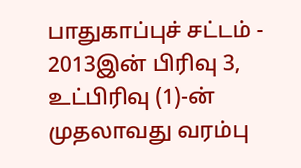பாதுகாப்புச் சட்டம் - 2013இன் பிரிவு 3, உட்பிரிவு (1)-ன் முதலாவது வரம்பு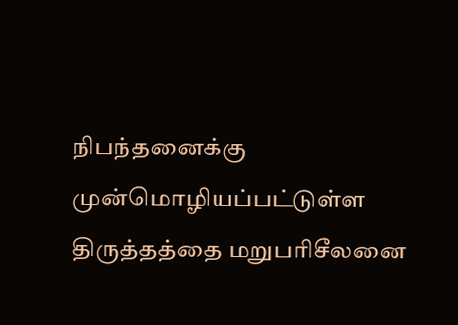நிபந்தனைக்கு முன்மொழியப்பட்டுள்ள திருத்தத்தை மறுபரிசீலனை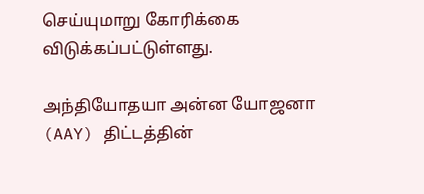செய்யுமாறு கோரிக்கை விடுக்கப்பட்டுள்ளது.

அந்தியோதயா அன்ன யோஜனா (AAY) திட்டத்தின்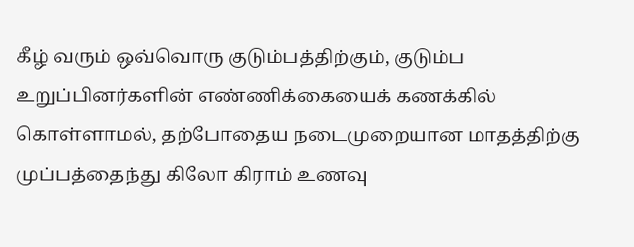கீழ் வரும் ஒவ்வொரு குடும்பத்திற்கும், குடும்ப உறுப்பினர்களின் எண்ணிக்கையைக் கணக்கில் கொள்ளாமல், தற்போதைய நடைமுறையான மாதத்திற்கு முப்பத்தைந்து கிலோ கிராம் உணவு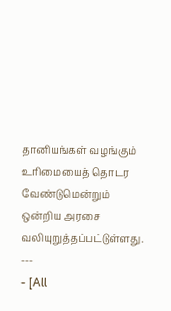தானியங்கள் வழங்கும் உரிமையைத் தொடர வேண்டுமென்றும் ஒன்றிய அரசை வலியுறுத்தப்பட்டுள்ளது.
---
- [All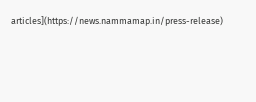articles](https://news.nammamap.in/press-release)